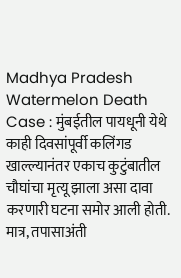Madhya Pradesh Watermelon Death Case : मुंबईतील पायधूनी येथे काही दिवसांपूर्वी कलिंगड खाल्ल्यानंतर एकाच कुटुंबातील चौघांचा मृत्यू झाला असा दावा करणारी घटना समोर आली होती. मात्र, तपासाअंती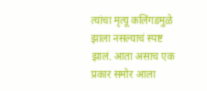त्यांचा मृत्यू कलिंगडमुळे झाला नसल्याचं स्पष्ट झालं. आता असाच एक प्रकार समोर आला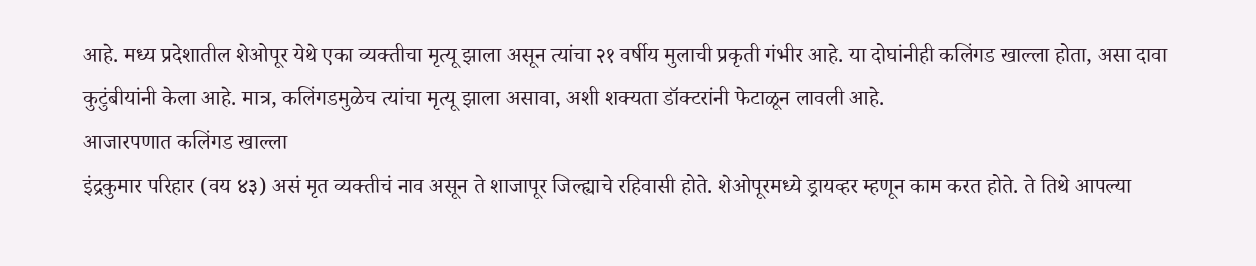आहे. मध्य प्रदेशातील शेओपूर येथे एका व्यक्तीचा मृत्यू झाला असून त्यांचा २१ वर्षीय मुलाची प्रकृती गंभीर आहे. या दोघांनीही कलिंगड खाल्ला होता, असा दावा कुटुंबीयांनी केला आहे. मात्र, कलिंगडमुळेच त्यांचा मृत्यू झाला असावा, अशी शक्यता डॉक्टरांनी फेटाळून लावली आहे.
आजारपणात कलिंगड खाल्ला
इंद्रकुमार परिहार (वय ४३) असं मृत व्यक्तीचं नाव असून ते शाजापूर जिल्ह्याचे रहिवासी होते. शेओपूरमध्ये ड्रायव्हर म्हणून काम करत होते. ते तिथे आपल्या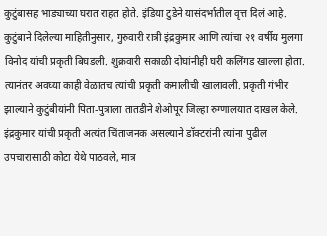कुटुंबासह भाड्याच्या घरात राहत होते. इंडिया टुडेने यासंदर्भातील वृत्त दिलं आहे. कुटुंबाने दिलेल्या माहितीनुसार, गुरुवारी रात्री इंद्रकुमार आणि त्यांचा २१ वर्षीय मुलगा विनोद यांची प्रकृती बिघडली. शुक्रवारी सकाळी दोघांनीही घरी कलिंगड खाल्ला होता. त्यानंतर अवघ्या काही वेळातच त्यांची प्रकृती कमालीची खालावली. प्रकृती गंभीर झाल्याने कुटुंबीयांनी पिता-पुत्राला तातडीने शेओपूर जिल्हा रुग्णालयात दाखल केले.
इंद्रकुमार यांची प्रकृती अत्यंत चिंताजनक असल्याने डॉक्टरांनी त्यांना पुढील उपचारासाठी कोटा येथे पाठवले, मात्र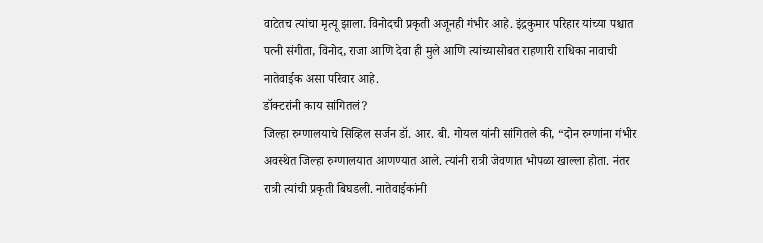वाटेतच त्यांचा मृत्यू झाला. विनोदची प्रकृती अजूनही गंभीर आहे. इंद्रकुमार परिहार यांच्या पश्चात पत्नी संगीता, विनोद, राजा आणि देवा ही मुले आणि त्यांच्यासोबत राहणारी राधिका नावाची नातेवाईक असा परिवार आहे.
डॉक्टरांनी काय सांगितलं?
जिल्हा रुग्णालयाचे सिव्हिल सर्जन डॉ. आर. बी. गोयल यांनी सांगितले की, “दोन रुग्णांना गंभीर अवस्थेत जिल्हा रुग्णालयात आणण्यात आले. त्यांनी रात्री जेवणात भोपळा खाल्ला होता. नंतर रात्री त्यांची प्रकृती बिघडली. नातेवाईकांनी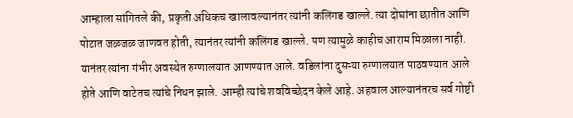आम्हाला सांगितले की, प्रकृती अधिकच खालावल्यानंतर त्यांनी कलिंगड खाल्ले. त्या दोघांना छातीत आणि पोटात जळजळ जाणवत होती, त्यानंतर त्यांनी कलिंगड खाल्ले. पण त्यामुळे काहीच आराम मिळाला नाही. यानंतर त्यांना गंभीर अवस्थेत रुग्णालयात आणण्यात आले. वडिलांना दुसऱ्या रुग्णालयात पाठवण्यात आले होते आणि वाटेतच त्यांचे निधन झाले. आम्ही त्यांचे शवविच्छेदन केले आहे. अहवाल आल्यानंतरच सर्व गोष्टी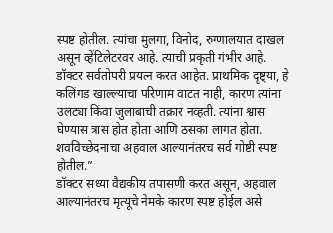स्पष्ट होतील. त्यांचा मुलगा, विनोद, रुग्णालयात दाखल असून व्हेंटिलेटरवर आहे. त्याची प्रकृती गंभीर आहे. डॉक्टर सर्वतोपरी प्रयत्न करत आहेत. प्राथमिक दृष्ट्या, हे कलिंगड खाल्ल्याचा परिणाम वाटत नाही, कारण त्यांना उलट्या किंवा जुलाबाची तक्रार नव्हती. त्यांना श्वास घेण्यास त्रास होत होता आणि ठसका लागत होता. शवविच्छेदनाचा अहवाल आल्यानंतरच सर्व गोष्टी स्पष्ट होतील.”
डॉक्टर सध्या वैद्यकीय तपासणी करत असून, अहवाल आल्यानंतरच मृत्यूचे नेमके कारण स्पष्ट होईल असे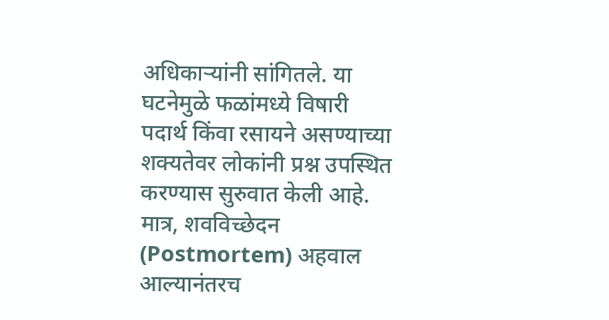अधिकाऱ्यांनी सांगितले. या घटनेमुळे फळांमध्ये विषारी पदार्थ किंवा रसायने असण्याच्या शक्यतेवर लोकांनी प्रश्न उपस्थित करण्यास सुरुवात केली आहे. मात्र, शवविच्छेदन (Postmortem) अहवाल आल्यानंतरच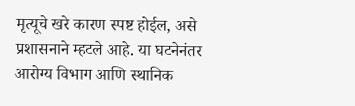मृत्यूचे खरे कारण स्पष्ट होईल, असे प्रशासनाने म्हटले आहे. या घटनेनंतर आरोग्य विभाग आणि स्थानिक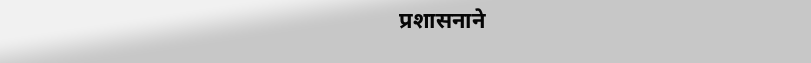प्रशासनाने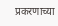प्रकरणाच्या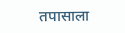तपासाला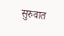सुरुवात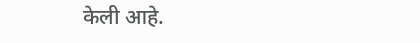केली आहे.